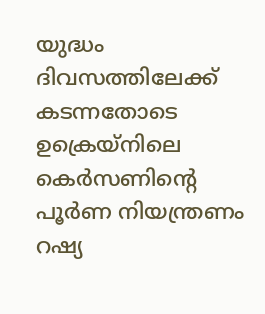യുദ്ധം ദിവസത്തിലേക്ക് കടന്നതോടെ ഉക്രെയ്നിലെ കെർസണിന്റെ പൂർണ നിയന്ത്രണം റഷ്യ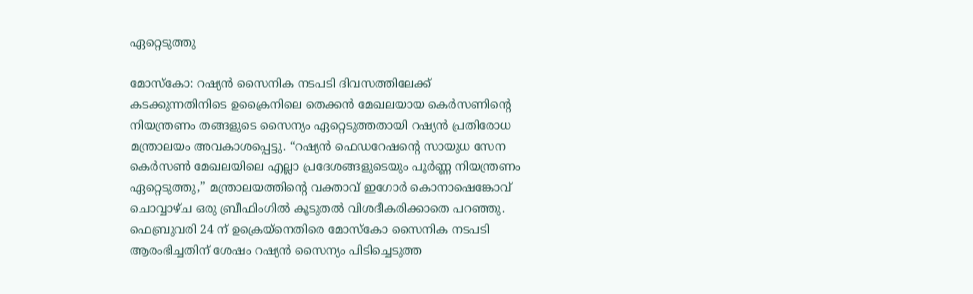ഏറ്റെടുത്തു

മോസ്കോ: റഷ്യൻ സൈനിക നടപടി ദിവസത്തിലേക്ക് കടക്കുന്നതിനിടെ ഉക്രൈനിലെ തെക്കൻ മേഖലയായ കെർസണിന്റെ നിയന്ത്രണം തങ്ങളുടെ സൈന്യം ഏറ്റെടുത്തതായി റഷ്യൻ പ്രതിരോധ മന്ത്രാലയം അവകാശപ്പെട്ടു. “റഷ്യൻ ഫെഡറേഷന്റെ സായുധ സേന കെർസൺ മേഖലയിലെ എല്ലാ പ്രദേശങ്ങളുടെയും പൂർണ്ണ നിയന്ത്രണം ഏറ്റെടുത്തു,” മന്ത്രാലയത്തിന്റെ വക്താവ് ഇഗോർ കൊനാഷെങ്കോവ് ചൊവ്വാഴ്ച ഒരു ബ്രീഫിംഗിൽ കൂടുതൽ വിശദീകരിക്കാതെ പറഞ്ഞു. ഫെബ്രുവരി 24 ന് ഉക്രെയ്‌നെതിരെ മോസ്‌കോ സൈനിക നടപടി ആരംഭിച്ചതിന് ശേഷം റഷ്യൻ സൈന്യം പിടിച്ചെടുത്ത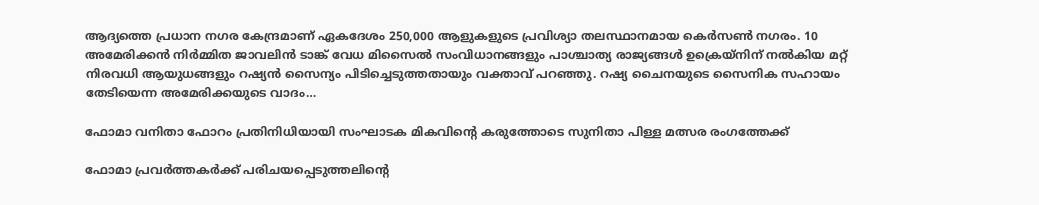ആദ്യത്തെ പ്രധാന നഗര കേന്ദ്രമാണ് ഏകദേശം 250,000 ആളുകളുടെ പ്രവിശ്യാ തലസ്ഥാനമായ കെർസൺ നഗരം. 10 അമേരിക്കൻ നിർമ്മിത ജാവലിൻ ടാങ്ക് വേധ മിസൈൽ സംവിധാനങ്ങളും പാശ്ചാത്യ രാജ്യങ്ങൾ ഉക്രെയ്‌നിന് നൽകിയ മറ്റ് നിരവധി ആയുധങ്ങളും റഷ്യൻ സൈന്യം പിടിച്ചെടുത്തതായും വക്താവ് പറഞ്ഞു. റഷ്യ ചൈനയുടെ സൈനിക സഹായം തേടിയെന്ന അമേരിക്കയുടെ വാദം…

ഫോമാ വനിതാ ഫോറം പ്രതിനിധിയായി സംഘാടക മികവിന്റെ കരുത്തോടെ സുനിതാ പിള്ള മത്സര രംഗത്തേക്ക്

ഫോമാ പ്രവർത്തകർക്ക് പരിചയപ്പെടുത്തലിന്റെ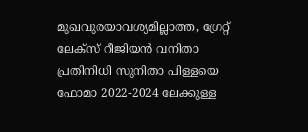മുഖവുരയാവശ്യമില്ലാത്ത, ഗ്രേറ്റ് ലേക്‌സ്‌ റീജിയൻ വനിതാ പ്രതിനിധി സുനിതാ പിള്ളയെ ഫോമാ 2022-2024 ലേക്കുള്ള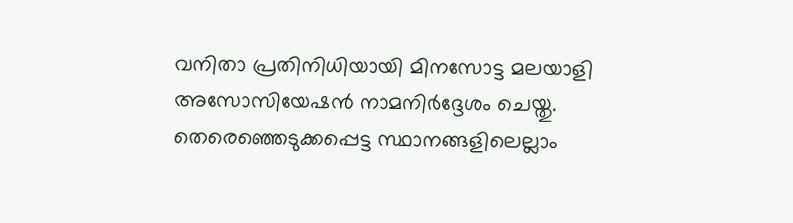വനിതാ പ്രതിനിധിയായി മിനസോട്ട മലയാളി അസോസിയേഷൻ നാമനിർദ്ദേശം ചെയ്തു. തെരെഞ്ഞെടുക്കപ്പെട്ട സ്ഥാനങ്ങളിലെല്ലാം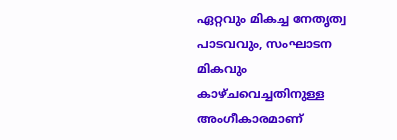ഏറ്റവും മികച്ച നേതൃത്വ പാടവവും, സംഘാടന മികവും കാഴ്ചവെച്ചതിനുള്ള അംഗീകാരമാണ്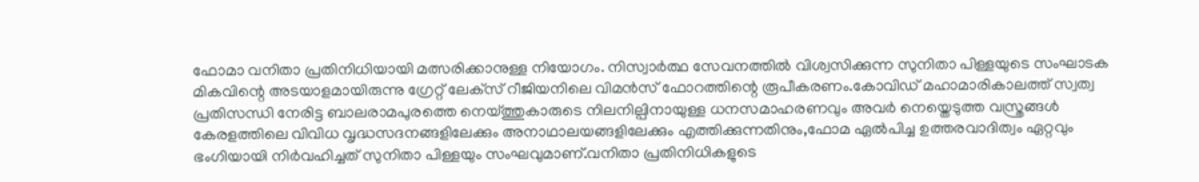ഫോമാ വനിതാ പ്രതിനിധിയായി മത്സരിക്കാനുള്ള നിയോഗം. നിസ്വാർത്ഥ സേവനത്തിൽ വിശ്വസിക്കുന്ന സുനിതാ പിള്ളയുടെ സംഘാടക മികവിന്റെ അടയാളമായിരുന്നു ഗ്രേറ്റ് ലേക്‌സ്‌ റീജിയനിലെ വിമൻസ് ഫോറത്തിന്റെ രൂപീകരണം.കോവിഡ് മഹാമാരികാലത്ത് സ്വത്വ പ്രതിസന്ധി നേരിട്ട ബാലരാമപുരത്തെ നെയ്ത്തുകാരുടെ നിലനില്പിനായുള്ള ധനസമാഹരണവും അവർ നെയ്തെടുത്ത വസ്ത്രങ്ങൾ കേരളത്തിലെ വിവിധ വൃദ്ധസദനങ്ങളിലേക്കും അനാഥാലയങ്ങളിലേക്കും എത്തിക്കുന്നതിനും,ഫോമ ഏൽപിച്ച ഉത്തരവാദിത്വം ഏറ്റവും ഭംഗിയായി നിർവഹിച്ചത് സുനിതാ പിള്ളയും സംഘവുമാണ്.വനിതാ പ്രതിനിധികളുടെ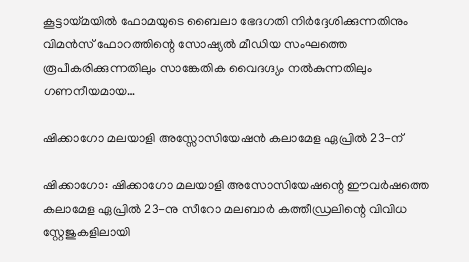കൂട്ടായ്മയിൽ ഫോമയുടെ ബൈലാ ഭേദഗതി നിർദ്ദേശിക്കുന്നതിനും വിമൻസ് ഫോറത്തിന്റെ സോഷ്യൽ മീഡിയ സംഘത്തെ രൂപീകരിക്കുന്നതിലും സാങ്കേതിക വൈദഗ്ദ്യം നൽകുന്നതിലും ഗണനീയമായ…

ഷിക്കാഗോ മലയാളി അസ്സോസിയേഷന്‍ കലാമേള ഏപ്രില്‍ 23-ന്

ഷിക്കാഗോ: ഷിക്കാഗോ മലയാളി അസോസിയേഷന്റെ ഈവര്‍ഷത്തെ കലാമേള ഏപ്രില്‍ 23-നു സീറോ മലബാര്‍ കത്തീഡ്രലിന്റെ വിവിധ സ്റ്റേജുകളിലായി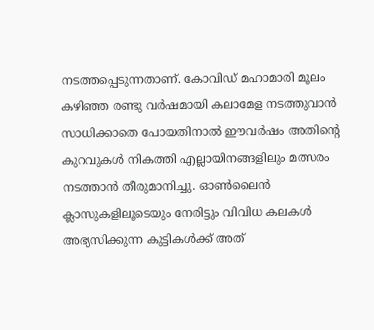നടത്തപ്പെടുന്നതാണ്. കോവിഡ് മഹാമാരി മൂലം കഴിഞ്ഞ രണ്ടു വര്‍ഷമായി കലാമേള നടത്തുവാന്‍ സാധിക്കാതെ പോയതിനാല്‍ ഈവര്‍ഷം അതിന്റെ കുറവുകള്‍ നികത്തി എല്ലായിനങ്ങളിലും മത്സരം നടത്താന്‍ തീരുമാനിച്ചു. ഓണ്‍ലൈന്‍ ക്ലാസുകളിലൂടെയും നേരിട്ടും വിവിധ കലകള്‍ അഭ്യസിക്കുന്ന കുട്ടികള്‍ക്ക് അത്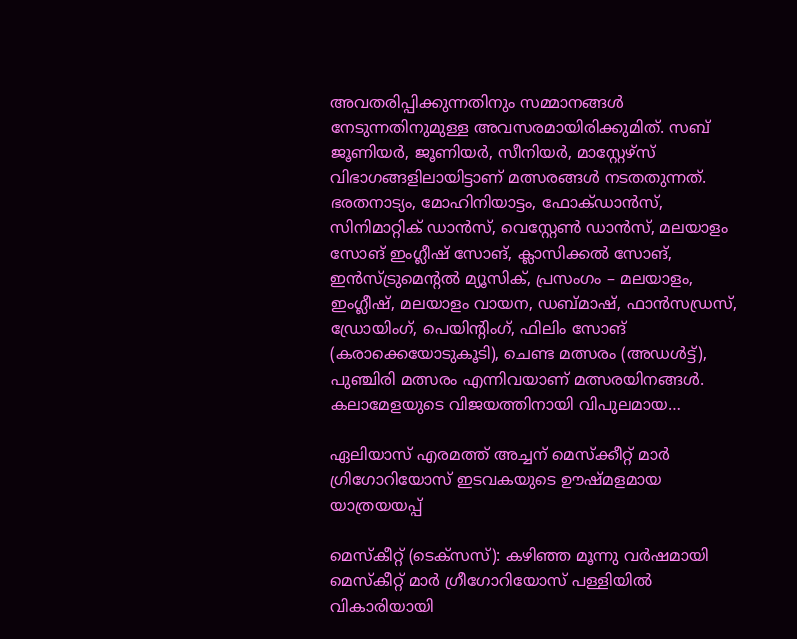അവതരിപ്പിക്കുന്നതിനും സമ്മാനങ്ങള്‍ നേടുന്നതിനുമുള്ള അവസരമായിരിക്കുമിത്. സബ് ജൂണിയര്‍, ജൂണിയര്‍, സീനിയര്‍, മാസ്റ്റേഴ്‌സ് വിഭാഗങ്ങളിലായിട്ടാണ് മത്സരങ്ങള്‍ നടതതുന്നത്. ഭരതനാട്യം, മോഹിനിയാട്ടം, ഫോക്ഡാന്‍സ്, സിനിമാറ്റിക് ഡാന്‍സ്, വെസ്റ്റേണ്‍ ഡാന്‍സ്, മലയാളം സോങ് ഇംഗ്ലീഷ് സോങ്, ക്ലാസിക്കല്‍ സോങ്, ഇന്‍സ്ട്രുമെന്റല്‍ മ്യൂസിക്, പ്രസംഗം – മലയാളം, ഇംഗ്ലീഷ്, മലയാളം വായന, ഡബ്മാഷ്, ഫാന്‍സഡ്രസ്, ഡ്രോയിംഗ്, പെയിന്റിംഗ്, ഫിലിം സോങ് (കരാക്കെയോടുകൂടി), ചെണ്ട മത്സരം (അഡള്‍ട്ട്), പുഞ്ചിരി മത്സരം എന്നിവയാണ് മത്സരയിനങ്ങള്‍. കലാമേളയുടെ വിജയത്തിനായി വിപുലമായ…

ഏലിയാസ് എരമത്ത് അച്ചന് മെസ്‌ക്കീറ്റ് മാര്‍ ഗ്രിഗോറിയോസ് ഇടവകയുടെ ഊഷ്മളമായ യാത്രയയപ്പ്

മെസ്കീറ്റ് (ടെക്സസ്): കഴിഞ്ഞ മൂന്നു വര്‍ഷമായി മെസ്‌കീറ്റ് മാര്‍ ഗ്രീഗോറിയോസ് പള്ളിയില്‍ വികാരിയായി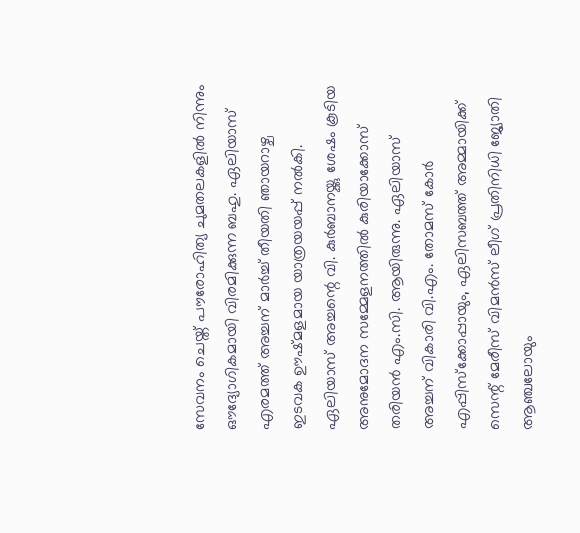സേവനം ചെയ്ത് പൗരോഹിത്യ ചുമതലകളില്‍ നിന്നും ഔദ്യോഗികമായി വിരമിക്കുന്ന ബഹു. ഏലിയാസ് എരമത്ത് അച്ചന് മാര്‍ച്ച് തീയതി ഞായറാഴ്ച ഇടവക ഊഷ്മളമായ യാത്രയയപ്പ് നല്‍കി. ഏലിയാസ് അച്ചന്റെ വി. കുര്‍ബാനയ്ക്കു ശേഷം കൂടിയ അനുമോദന സമ്മേളനത്തില്‍ കുരിയാക്കോസ് തരിയന്‍ എം.സി. ആയിരുന്നു. ഏലിയാസ് അച്ചന് വികാരി വി.എം. തോമസ് കോര്‍ എപ്പിസ്‌ക്കോപ്പായും, ഏലിസബത്ത് അമ്മായിക്ക് സെന്റ് മേരീസ് വിമന്‍സ് ലീഗ് പ്രതിനിധി ജ്യോതി ആഞ്ചലോയും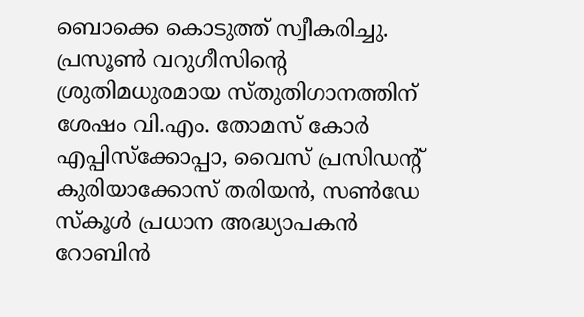ബൊക്കെ കൊടുത്ത് സ്വീകരിച്ചു. പ്രസൂണ്‍ വറുഗീസിന്റെ ശ്രുതിമധുരമായ സ്തുതിഗാനത്തിന് ശേഷം വി.എം. തോമസ് കോര്‍ എപ്പിസ്‌ക്കോപ്പാ, വൈസ് പ്രസിഡന്റ് കുരിയാക്കോസ് തരിയന്‍, സണ്‍‌ഡേ സ്കൂള്‍ പ്രധാന അദ്ധ്യാപകന്‍ റോബിന്‍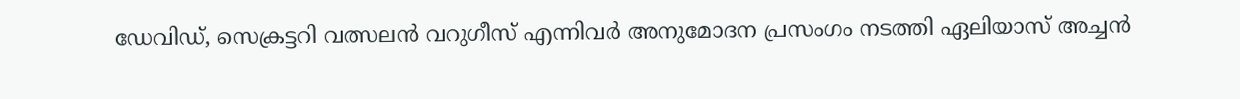ഡേവിഡ്, സെക്രട്ടറി വത്സലന്‍ വറുഗീസ് എന്നിവര്‍ അനുമോദന പ്രസംഗം നടത്തി ഏലിയാസ് അച്ചന്‍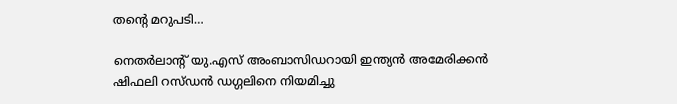തന്റെ മറുപടി…

നെതര്‍ലാന്റ് യു.എസ് അംബാസിഡറായി ഇന്ത്യന്‍ അമേരിക്കന്‍ ഷിഫലി റസ്ഡന്‍ ഡഗ്ഗലിനെ നിയമിച്ചു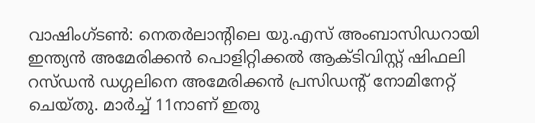വാഷിംഗ്ടണ്‍: നെതര്‍ലാന്റിലെ യു.എസ് അംബാസിഡറായി ഇന്ത്യന്‍ അമേരിക്കന്‍ പൊളിറ്റിക്കല്‍ ആക്ടിവിസ്റ്റ് ഷിഫലി റസ്ഡന്‍ ഡഗ്ഗലിനെ അമേരിക്കന്‍ പ്രസിഡന്റ് നോമിനേറ്റ് ചെയ്തു. മാര്‍ച്ച് 11നാണ് ഇതു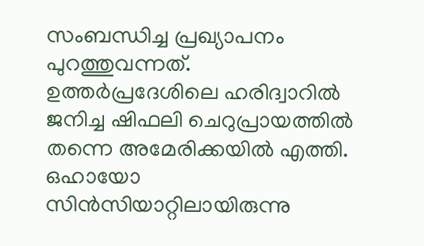സംബന്ധിച്ച പ്രഖ്യാപനം പുറത്തുവന്നത്. ഉത്തര്‍പ്രദേശിലെ ഹരിദ്വാറില്‍ ജനിച്ച ഷിഫലി ചെറുപ്രായത്തില്‍ തന്നെ അമേരിക്കയില്‍ എത്തി. ഒഹായോ സിന്‍സിയാറ്റിലായിരുന്നു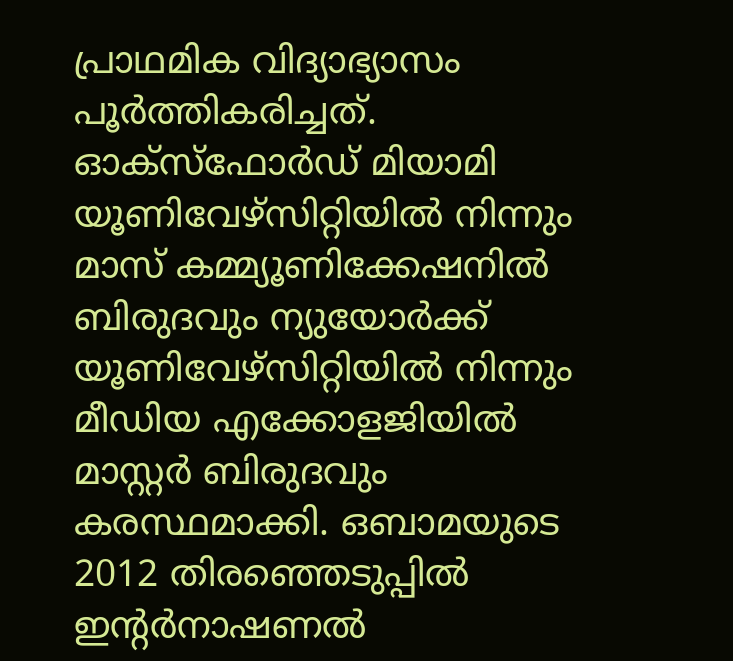പ്രാഥമിക വിദ്യാഭ്യാസം പൂര്‍ത്തികരിച്ചത്. ഓക്‌സ്‌ഫോര്‍ഡ് മിയാമി യൂണിവേഴ്‌സിറ്റിയില്‍ നിന്നും മാസ് കമ്മ്യൂണിക്കേഷനില്‍ ബിരുദവും ന്യുയോര്‍ക്ക് യൂണിവേഴ്‌സിറ്റിയില്‍ നിന്നും മീഡിയ എക്കോളജിയില്‍ മാസ്റ്റര്‍ ബിരുദവും കരസ്ഥമാക്കി. ഒബാമയുടെ 2012 തിരഞ്ഞെടുപ്പില്‍ ഇന്റര്‍നാഷണല്‍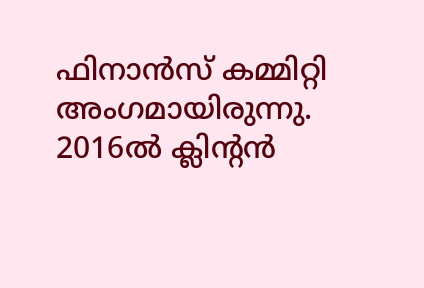ഫിനാന്‍സ് കമ്മിറ്റി അംഗമായിരുന്നു. 2016ല്‍ ക്ലിന്റന്‍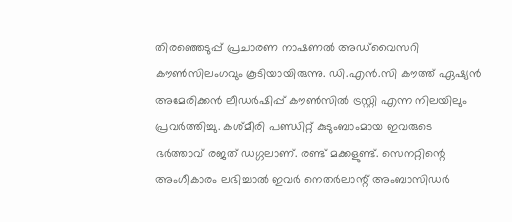തിരഞ്ഞെടുപ്പ് പ്രചാരണ നാഷണല്‍ അഡ്‌വൈസറി കൗണ്‍സിലംഗവും കൂടിയായിരുന്നു. ഡി.എന്‍.സി കൗത്ത് ഏഷ്യന്‍ അമേരിക്കന്‍ ലീഡര്‍ഷിപ്പ് കൗണ്‍സില്‍ ട്രസ്റ്റി എന്ന നിലയിലും പ്രവര്‍ത്തിച്ചു. കശ്മീരി പണ്ഡിറ്റ് കുടുംബാംമായ ഇവരുടെ ഭര്‍ത്താവ് രജത് ഡഗ്ഗലാണ്. രണ്ട് മക്കളുണ്ട്. സെനറ്റിന്റെ അംഗീകാരം ലഭിച്ചാല്‍ ഇവര്‍ നെതര്‍ലാന്റ് അംബാസിഡര്‍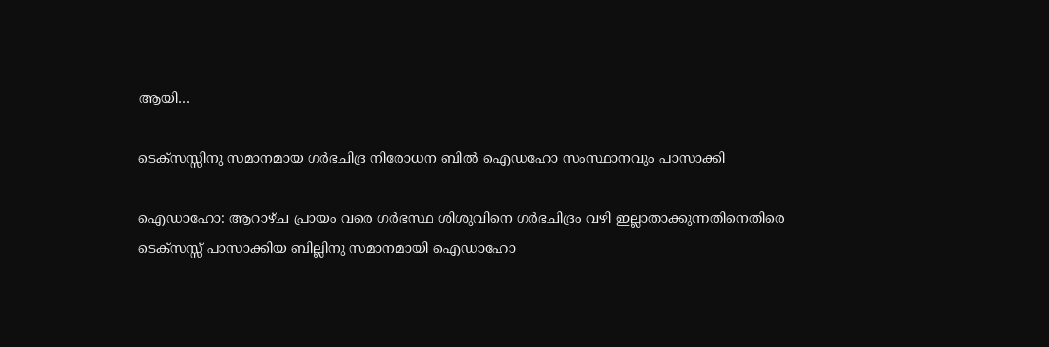ആയി…

ടെക്‌സസ്സിനു സമാനമായ ഗര്‍ഭചിദ്ര നിരോധന ബില്‍ ഐഡഹോ സംസ്ഥാനവും പാസാക്കി

ഐഡാഹോ: ആറാഴ്ച പ്രായം വരെ ഗര്‍ഭസ്ഥ ശിശുവിനെ ഗര്‍ഭചിദ്രം വഴി ഇല്ലാതാക്കുന്നതിനെതിരെ ടെക്‌സസ്സ് പാസാക്കിയ ബില്ലിനു സമാനമായി ഐഡാഹോ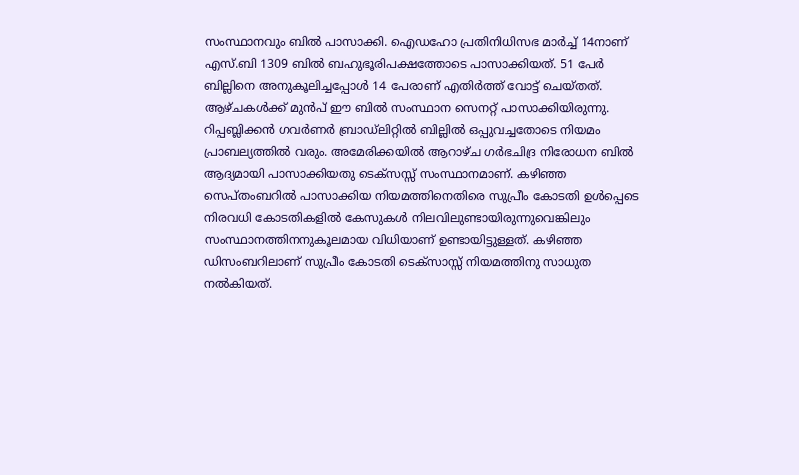സംസ്ഥാനവും ബില്‍ പാസാക്കി. ഐഡഹോ പ്രതിനിധിസഭ മാര്‍ച്ച് 14നാണ് എസ്.ബി 1309 ബില്‍ ബഹുഭൂരിപക്ഷത്തോടെ പാസാക്കിയത്. 51 പേര്‍ ബില്ലിനെ അനുകൂലിച്ചപ്പോള്‍ 14 പേരാണ് എതിര്‍ത്ത് വോട്ട് ചെയ്തത്. ആഴ്ചകള്‍ക്ക് മുന്‍പ് ഈ ബില്‍ സംസ്ഥാന സെനറ്റ് പാസാക്കിയിരുന്നു. റിപ്പബ്ലിക്കന്‍ ഗവര്‍ണര്‍ ബ്രാഡ്‌ലിറ്റില്‍ ബില്ലില്‍ ഒപ്പുവച്ചതോടെ നിയമം പ്രാബല്യത്തില്‍ വരും. അമേരിക്കയില്‍ ആറാഴ്ച ഗര്‍ഭചിദ്ര നിരോധന ബില്‍ ആദ്യമായി പാസാക്കിയതു ടെക്‌സസ്സ് സംസ്ഥാനമാണ്. കഴിഞ്ഞ സെപ്തംബറില്‍ പാസാക്കിയ നിയമത്തിനെതിരെ സുപ്രീം കോടതി ഉള്‍പ്പെടെ നിരവധി കോടതികളില്‍ കേസുകള്‍ നിലവിലുണ്ടായിരുന്നുവെങ്കിലും സംസ്ഥാനത്തിനനുകൂലമായ വിധിയാണ് ഉണ്ടായിട്ടുള്ളത്. കഴിഞ്ഞ ഡിസംബറിലാണ് സുപ്രീം കോടതി ടെക്‌സാസ്സ് നിയമത്തിനു സാധുത നല്‍കിയത്.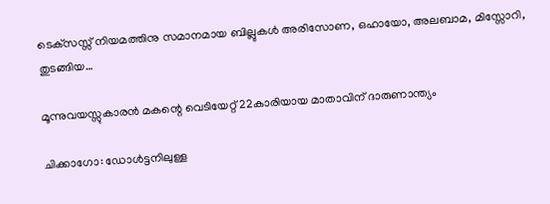ടെക്‌സസ്സ് നിയമത്തിനു സമാനമായ ബില്ലുകള്‍ അരിസോണ, ഒഹായോ, അലബാമ, മിസ്സോറി, തുടങ്ങിയ…

മൂന്നുവയസ്സുകാരന്‍ മകന്റെ വെടിയേറ്റ് 22കാരിയായ മാതാവിന് ദാരുണാന്ത്യം

ചിക്കാഗോ: ഡോള്‍ട്ടനിലുള്ള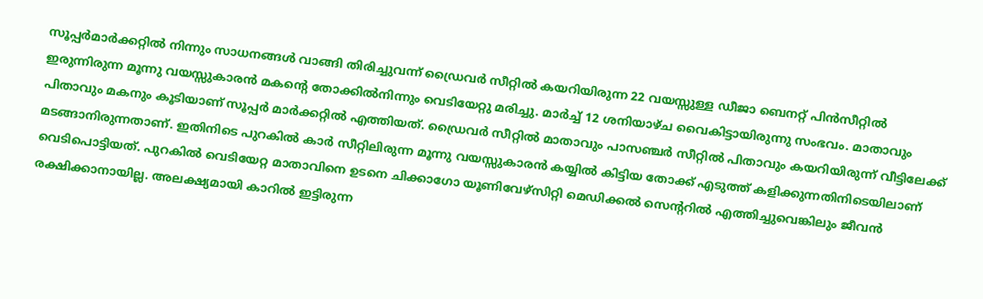സൂപ്പര്‍മാര്‍ക്കറ്റില്‍ നിന്നും സാധനങ്ങള്‍ വാങ്ങി തിരിച്ചുവന്ന് ഡ്രൈവര്‍ സീറ്റില്‍ കയറിയിരുന്ന 22 വയസ്സുള്ള ഡീജാ ബെനറ്റ് പിന്‍സീറ്റില്‍ ഇരുന്നിരുന്ന മൂന്നു വയസ്സുകാരന്‍ മകന്റെ തോക്കില്‍നിന്നും വെടിയേറ്റു മരിച്ചു. മാര്‍ച്ച് 12 ശനിയാഴ്ച വൈകിട്ടായിരുന്നു സംഭവം. മാതാവും പിതാവും മകനും കൂടിയാണ് സൂപ്പര്‍ മാര്‍ക്കറ്റില്‍ എത്തിയത്. ഡ്രൈവര്‍ സീറ്റില്‍ മാതാവും പാസഞ്ചര്‍ സീറ്റില്‍ പിതാവും കയറിയിരുന്ന് വീട്ടിലേക്ക് മടങ്ങാനിരുന്നതാണ്. ഇതിനിടെ പുറകില്‍ കാര്‍ സീറ്റിലിരുന്ന മൂന്നു വയസ്സുകാരന്‍ കയ്യില്‍ കിട്ടിയ തോക്ക് എടുത്ത് കളിക്കുന്നതിനിടെയിലാണ് വെടിപൊട്ടിയത്. പുറകില്‍ വെടിയേറ്റ മാതാവിനെ ഉടനെ ചിക്കാഗോ യൂണിവേഴ്‌സിറ്റി മെഡിക്കല്‍ സെന്ററില്‍ എത്തിച്ചുവെങ്കിലും ജീവന്‍ രക്ഷിക്കാനായില്ല. അലക്ഷ്യമായി കാറില്‍ ഇട്ടിരുന്ന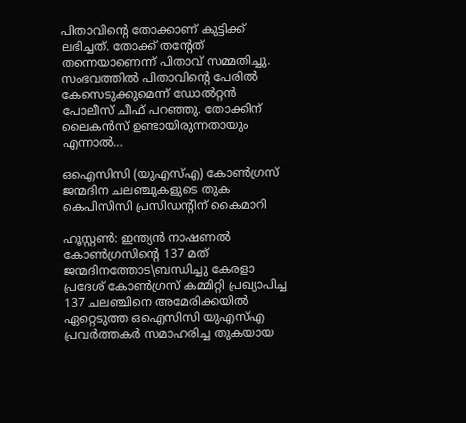പിതാവിന്റെ തോക്കാണ് കുട്ടിക്ക് ലഭിച്ചത്. തോക്ക് തന്റേത് തന്നെയാണെന്ന് പിതാവ് സമ്മതിച്ചു. സംഭവത്തില്‍ പിതാവിന്റെ പേരില്‍ കേസെടുക്കുമെന്ന് ഡോല്‍റ്റന്‍ പോലീസ് ചീഫ് പറഞ്ഞു. തോക്കിന് ലൈകന്‍സ് ഉണ്ടായിരുന്നതായും എന്നാല്‍…

ഒഐസിസി (യുഎസ്എ) കോണ്‍ഗ്രസ് ജന്മദിന ചലഞ്ചുകളുടെ തുക കെപിസിസി പ്രസിഡന്റിന് കൈമാറി

ഹൂസ്റ്റണ്‍: ഇന്ത്യന്‍ നാഷണല്‍ കോണ്‍ഗ്രസിന്റെ 137 മത് ജന്മദിനത്തോട\ബന്ധിച്ചു കേരളാ പ്രദേശ് കോണ്‍ഗ്രസ് കമ്മിറ്റി പ്രഖ്യാപിച്ച 137 ചലഞ്ചിനെ അമേരിക്കയില്‍ ഏറ്റെടുത്ത ഒഐസിസി യുഎസ്എ പ്രവര്‍ത്തകര്‍ സമാഹരിച്ച തുകയായ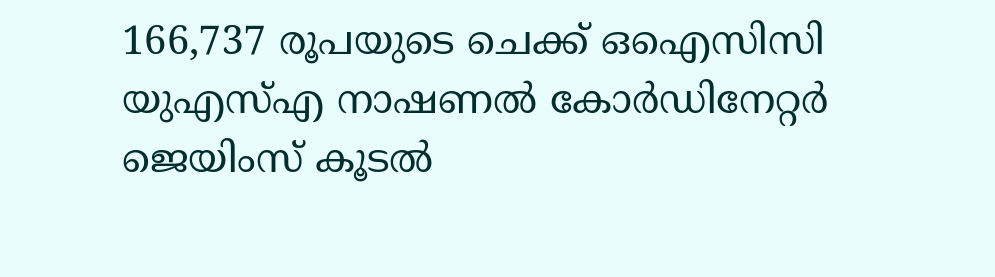166,737 രൂപയുടെ ചെക്ക് ഒഐസിസി യുഎസ്എ നാഷണല്‍ കോര്‍ഡിനേറ്റര്‍ ജെയിംസ് കൂടല്‍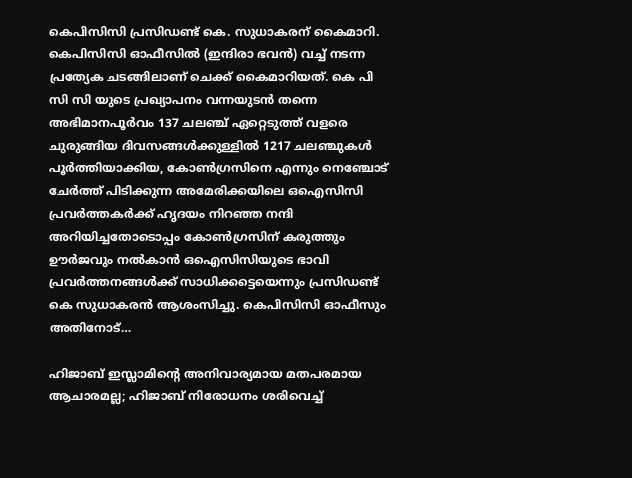കെപിസിസി പ്രസിഡണ്ട് കെ. സുധാകരന് കൈമാറി. കെപിസിസി ഓഫീസില്‍ (ഇന്ദിരാ ഭവന്‍) വച്ച് നടന്ന പ്രത്യേക ചടങ്ങിലാണ് ചെക്ക് കൈമാറിയത്. കെ പി സി സി യുടെ പ്രഖ്യാപനം വന്നയുടന്‍ തന്നെ അഭിമാനപൂര്‍വം 137 ചലഞ്ച് ഏറ്റെടുത്ത് വളരെ ചുരുങ്ങിയ ദിവസങ്ങള്‍ക്കുള്ളില്‍ 1217 ചലഞ്ചുകള്‍ പൂര്‍ത്തിയാക്കിയ, കോണ്‍ഗ്രസിനെ എന്നും നെഞ്ചോട് ചേര്‍ത്ത് പിടിക്കുന്ന അമേരിക്കയിലെ ഒഐസിസി പ്രവര്‍ത്തകര്‍ക്ക് ഹൃദയം നിറഞ്ഞ നന്ദി അറിയിച്ചതോടൊപ്പം കോണ്‍ഗ്രസിന് കരുത്തും ഊര്‍ജവും നല്‍കാന്‍ ഒഐസിസിയുടെ ഭാവി പ്രവര്‍ത്തനങ്ങള്‍ക്ക് സാധിക്കട്ടെയെന്നും പ്രസിഡണ്ട് കെ സുധാകരന്‍ ആശംസിച്ചു. കെപിസിസി ഓഫീസും അതിനോട്…

ഹിജാബ് ഇസ്ലാമിന്റെ അനിവാര്യമായ മതപരമായ ആചാരമല്ല; ഹിജാബ് നിരോധനം ശരിവെച്ച്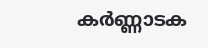കര്‍ണ്ണാടക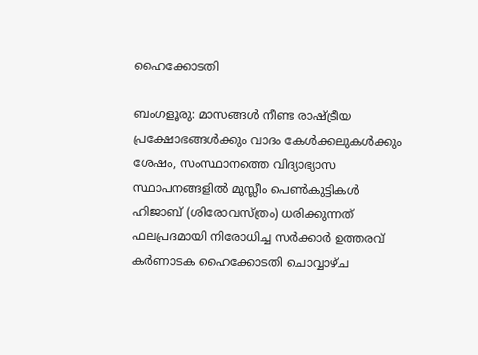ഹൈക്കോടതി

ബംഗളൂരു: മാസങ്ങൾ നീണ്ട രാഷ്ട്രീയ പ്രക്ഷോഭങ്ങൾക്കും വാദം കേൾക്കലുകൾക്കും ശേഷം, സംസ്ഥാനത്തെ വിദ്യാഭ്യാസ സ്ഥാപനങ്ങളിൽ മുസ്ലീം പെൺകുട്ടികൾ ഹിജാബ് (ശിരോവസ്ത്രം) ധരിക്കുന്നത് ഫലപ്രദമായി നിരോധിച്ച സർക്കാർ ഉത്തരവ് കർണാടക ഹൈക്കോടതി ചൊവ്വാഴ്ച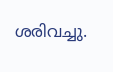ശരിവച്ചു.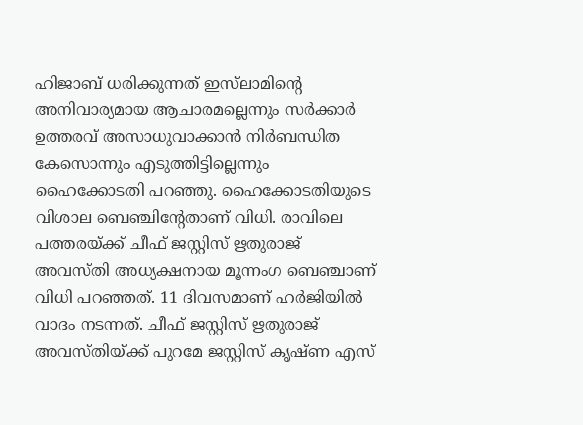ഹിജാബ് ധരിക്കുന്നത് ഇസ്‌ലാമിന്റെ അനിവാര്യമായ ആചാരമല്ലെന്നും സർക്കാർ ഉത്തരവ് അസാധുവാക്കാൻ നിർബന്ധിത കേസൊന്നും എടുത്തിട്ടില്ലെന്നും ഹൈക്കോടതി പറഞ്ഞു. ഹൈക്കോടതിയുടെ വിശാല ബെഞ്ചിന്‍റേതാണ് വിധി. രാവിലെ പത്തരയ്ക്ക്‌ ചീഫ് ജസ്റ്റിസ് ഋതുരാജ് അവസ്‌തി അധ്യക്ഷനായ മൂന്നംഗ ബെഞ്ചാണ് വിധി പറഞ്ഞത്. 11 ദിവസമാണ് ഹര്‍ജിയിൽ വാദം നടന്നത്. ചീഫ് ജസ്റ്റിസ് ഋതുരാജ് അവസ്‌തിയ്‌ക്ക് പുറമേ ജസ്റ്റിസ് കൃഷ്‌ണ എസ്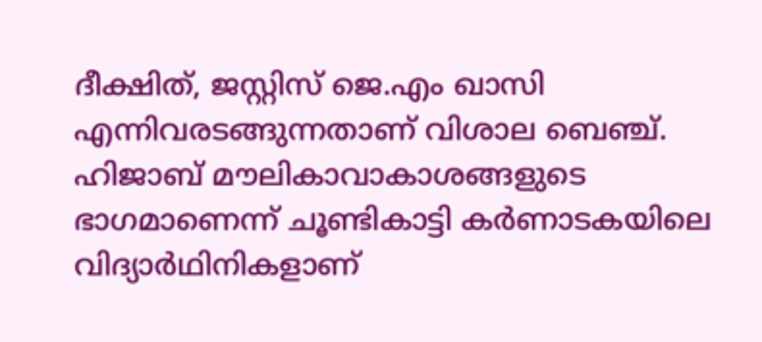ദീക്ഷിത്, ജസ്റ്റിസ് ജെ.എം ഖാസി എന്നിവരടങ്ങുന്നതാണ് വിശാല ബെഞ്ച്. ഹിജാബ് മൗലികാവാകാശങ്ങളുടെ ഭാഗമാണെന്ന് ചൂണ്ടികാട്ടി കര്‍ണാടകയിലെ വിദ്യാര്‍ഥിനികളാണ്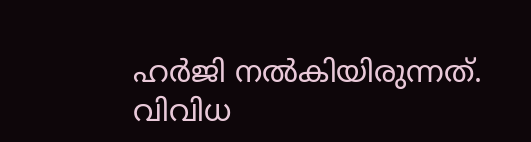ഹര്‍ജി നല്‍കിയിരുന്നത്. വിവിധ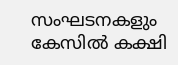സംഘടനകളും കേസില്‍ കക്ഷി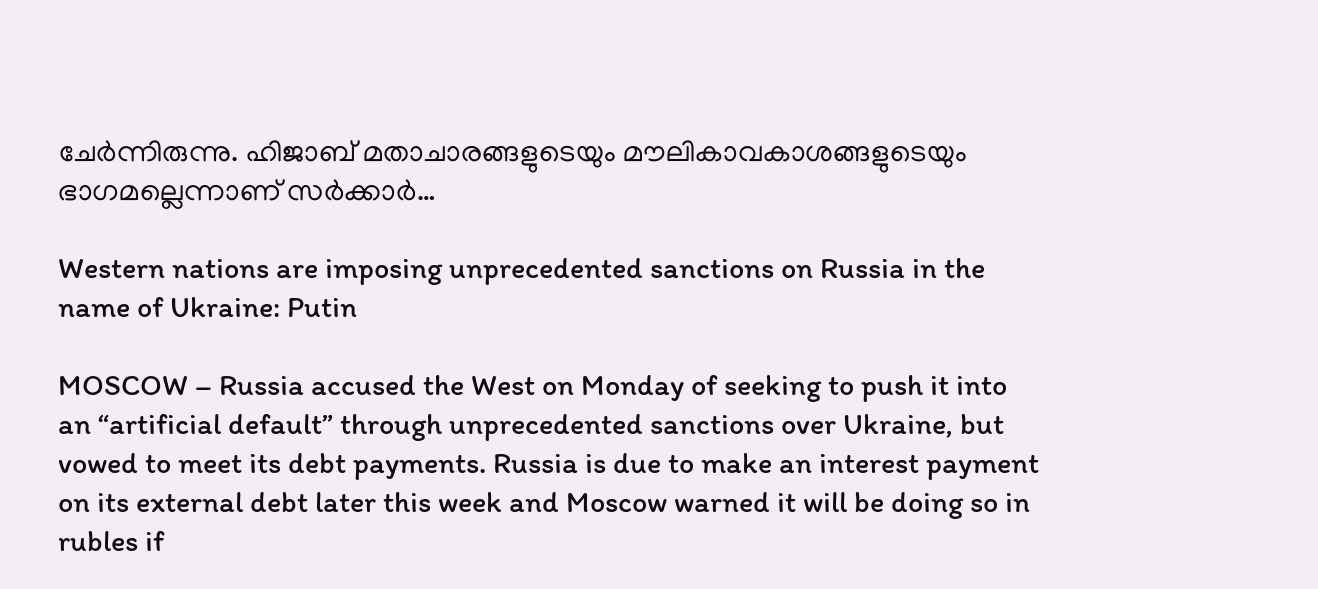ചേര്‍ന്നിരുന്നു. ഹിജാബ് മതാചാരങ്ങളുടെയും മൗലികാവകാശങ്ങളുടെയും ഭാഗമല്ലെന്നാണ് സര്‍ക്കാര്‍…

Western nations are imposing unprecedented sanctions on Russia in the name of Ukraine: Putin

MOSCOW – Russia accused the West on Monday of seeking to push it into an “artificial default” through unprecedented sanctions over Ukraine, but vowed to meet its debt payments. Russia is due to make an interest payment on its external debt later this week and Moscow warned it will be doing so in rubles if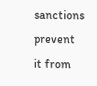sanctions prevent it from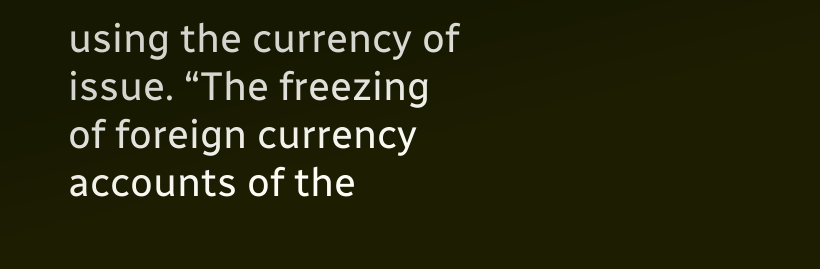using the currency of issue. “The freezing of foreign currency accounts of the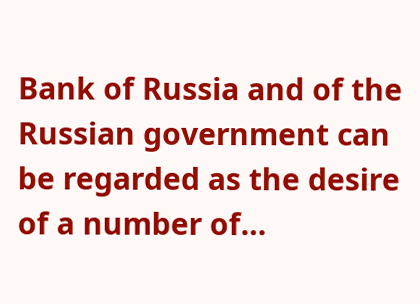Bank of Russia and of the Russian government can be regarded as the desire of a number of…